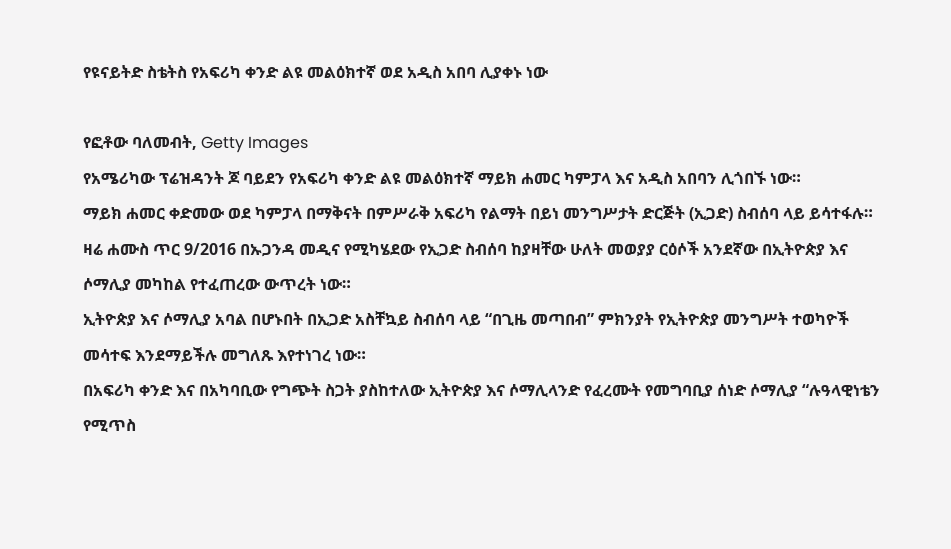የዩናይትድ ስቴትስ የአፍሪካ ቀንድ ልዩ መልዕክተኛ ወደ አዲስ አበባ ሊያቀኑ ነው

የፎቶው ባለመብት, Getty Images
የአሜሪካው ፕሬዝዳንት ጆ ባይደን የአፍሪካ ቀንድ ልዩ መልዕክተኛ ማይክ ሐመር ካምፓላ እና አዲስ አበባን ሊጎበኙ ነው።
ማይክ ሐመር ቀድመው ወደ ካምፓላ በማቅናት በምሥራቅ አፍሪካ የልማት በይነ መንግሥታት ድርጅት (ኢጋድ) ስብሰባ ላይ ይሳተፋሉ።
ዛሬ ሐሙስ ጥር 9/2016 በኡጋንዳ መዲና የሚካሄደው የኢጋድ ስብሰባ ከያዛቸው ሁለት መወያያ ርዕሶች አንደኛው በኢትዮጵያ እና ሶማሊያ መካከል የተፈጠረው ውጥረት ነው።
ኢትዮጵያ እና ሶማሊያ አባል በሆኑበት በኢጋድ አስቸኳይ ስብሰባ ላይ “በጊዜ መጣበብ” ምክንያት የኢትዮጵያ መንግሥት ተወካዮች መሳተፍ እንደማይችሉ መግለጹ እየተነገረ ነው።
በአፍሪካ ቀንድ እና በአካባቢው የግጭት ስጋት ያስከተለው ኢትዮጵያ እና ሶማሊላንድ የፈረሙት የመግባቢያ ሰነድ ሶማሊያ “ሉዓላዊነቴን የሚጥስ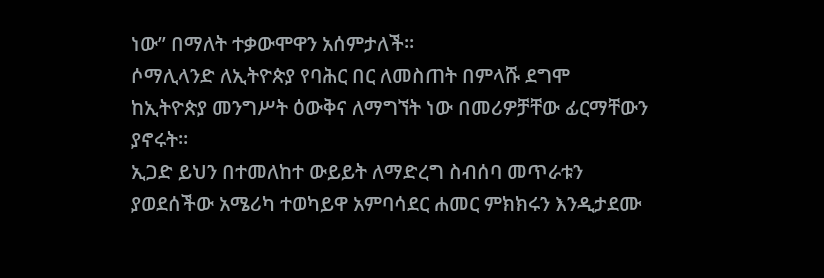ነው” በማለት ተቃውሞዋን አሰምታለች።
ሶማሊላንድ ለኢትዮጵያ የባሕር በር ለመስጠት በምላሹ ደግሞ ከኢትዮጵያ መንግሥት ዕውቅና ለማግኘት ነው በመሪዎቻቸው ፊርማቸውን ያኖሩት።
ኢጋድ ይህን በተመለከተ ውይይት ለማድረግ ስብሰባ መጥራቱን ያወደሰችው አሜሪካ ተወካይዋ አምባሳደር ሐመር ምክክሩን እንዲታደሙ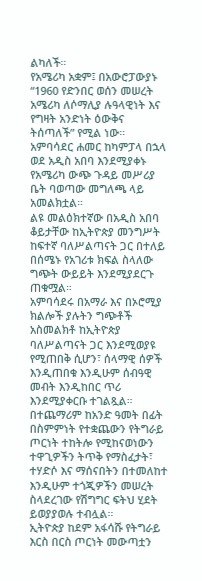ልካለች።
የአሜሪካ አቋም፤ በአውሮፓውያኑ “1960 የድንበር ወሰን መሠረት አሜሪካ ለሶማሊያ ሉዓላዊነት እና የግዛት አንድነት ዕውቅና ትሰጣለች” የሚል ነው።
አምባሳደር ሐመር ከካምፓላ በኋላ ወደ አዲስ አበባ እንደሚያቀኑ የአሜሪካ ውጭ ጉዳይ መሥሪያ ቤት ባወጣው መግለጫ ላይ አመልክቷል።
ልዩ መልዕክተኛው በአዲስ አበባ ቆይታቸው ከኢትዮጵያ መንግሥት ከፍተኛ ባለሥልጣናት ጋር በተለይ በሰሜኑ የአገሪቱ ክፍል ስላለው ግጭት ውይይት እንደሚያደርጉ ጠቁሟል።
አምባሳደሩ በአማራ እና በኦሮሚያ ክልሎች ያሉትን ግጭቶች አስመልክቶ ከኢትዮጵያ ባለሥልጣናት ጋር እንደሚወያዩ የሚጠበቅ ሲሆን፣ ሰላማዊ ሰዎች እንዲጠበቁ እንዲሁም ሰብዓዊ መብት እንዲከበር ጥሪ እንደሚያቀርቡ ተገልጿል።
በተጨማሪም ከአንድ ዓመት በፊት በስምምነት የተቋጨውን የትግራይ ጦርነት ተከትሎ የሚከናወነውን ተዋጊዎችን ትጥቅ የማስፈታት፣ ተሃድሶ እና ማሰናበትን በተመለከተ እንዲሁም ተጎጂዎችን መሠረት ስላደረገው የሽግግር ፍትህ ሂደት ይወያያወሉ ተብሏል።
ኢትዮጵያ ከደም አፋሳሹ የትግራይ እርስ በርስ ጦርነት መውጣቷን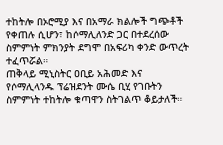ተከትሎ በኦሮሚያ እና በአማራ ክልሎች ግጭቶች የቀጠሉ ሲሆን፣ ከሶማሊለንድ ጋር በተደረሰው ስምምነት ምክንያት ደግሞ በአፍሪካ ቀንድ ውጥረት ተፈጥሯል።
ጠቅላይ ሚኒስትር ዐቢይ አሕመድ እና የሶማሊላንዱ ፕሬዝደንት ሙሴ ቢሂ የገቡትን ስምምነት ተከትሎ ቁጣዋን ስትገልጥ ቆይታለች።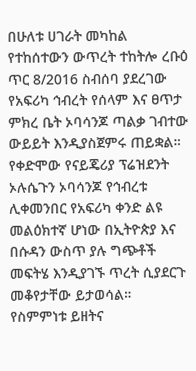በሁለቱ ሀገራት መካከል የተከሰተውን ውጥረት ተከትሎ ረቡዕ ጥር 8/2016 ስብሰባ ያደረገው የአፍሪካ ኅብረት የሰላም እና ፀጥታ ምክረ ቤት ኦባሳንጆ ጣልቃ ገብተው ውይይት እንዲያስጀምሩ ጠይቋል።
የቀድሞው የናይጄሪያ ፕሬዝደንት ኦሉሴጉን ኦባሳንጆ የኅብረቱ ሊቀመንበር የአፍሪካ ቀንድ ልዩ መልዕክተኛ ሆነው በኢትዮጵያ እና በሱዳን ውስጥ ያሉ ግጭቶች መፍትሄ እንዲያገኙ ጥረት ሲያደርጉ መቆየታቸው ይታወሳል።
የስምምነቱ ይዘትና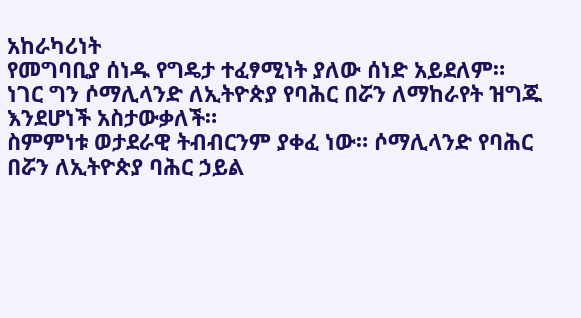አከራካሪነት
የመግባቢያ ሰነዱ የግዴታ ተፈፃሚነት ያለው ሰነድ አይደለም። ነገር ግን ሶማሊላንድ ለኢትዮጵያ የባሕር በሯን ለማከራየት ዝግጁ እንደሆነች አስታውቃለች።
ስምምነቱ ወታደራዊ ትብብርንም ያቀፈ ነው። ሶማሊላንድ የባሕር በሯን ለኢትዮጵያ ባሕር ኃይል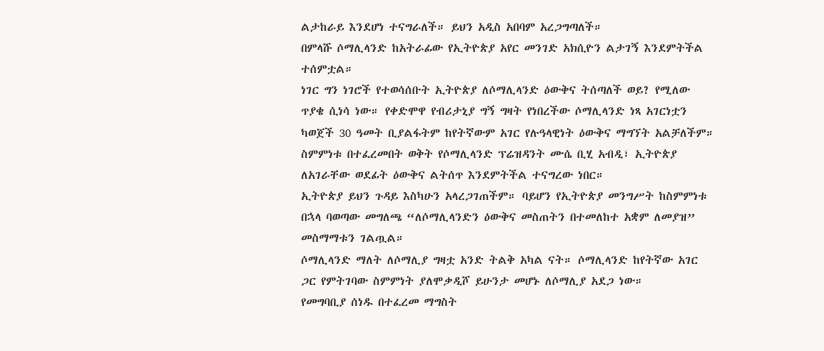ልታከራይ እንደሆነ ተናግራለች። ይህን አዲስ አበባም አረጋግጣለች።
በምላሹ ሶማሊላንድ ከአትራፊው የኢትዮጵያ አየር መንገድ አክሲዮን ልታገኝ እንደምትችል ተሰምቷል።
ነገር ግን ነገሮች የተወሳሰቡት ኢትዮጵያ ለሶማሊላንድ ዕውቅና ትሰጣለች ወይ? የሚለው ጥያቄ ሲነሳ ነው። የቀድሞዋ የብሪታኒያ ግኝ ግዛት የነበረችው ሶማሊላንድ ነጻ አገርነቷን ካወጀች 30 ዓመት ቢያልፋትም ከየትኛውም አገር የሉዓላዊነት ዕውቅና ማግኘት አልቻለችም።
ስምምነቱ በተፈረመበት ወቅት የሶማሊላንድ ፕሬዝዳንት ሙሴ ቢሂ አብዲ፣ ኢትዮጵያ ለአገራቸው ወደፊት ዕውቅና ልትሰጥ እንደምትችል ተናግረው ነበር።
ኢትዮጵያ ይህን ጉዳይ እስካሁን አላረጋገጠችም። ባይሆን የኢትዮጵያ መንግሥት ከስምምነቱ በኋላ ባወጣው መግለጫ “ለሶማሊላንድን ዕውቅና መስጠትን በተመለከተ አቋም ለመያዝ” መስማማቱን ገልጧል።
ሶማሊላንድ ማለት ለሶማሊያ ግዛቷ አንድ ትልቅ አካል ናት። ሶማሊላንድ ከየትኛው አገር ጋር የምትገባው ስምምነት ያለሞቃዲሾ ይሁንታ መሆኑ ለሶማሊያ አደጋ ነው።
የመግባቢያ ሰነዱ በተፈረመ ማግስት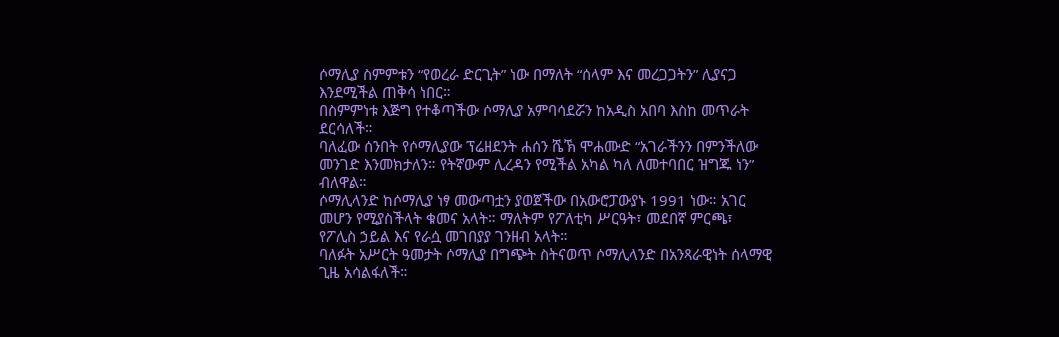ሶማሊያ ስምምቱን “የወረራ ድርጊት” ነው በማለት “ሰላም እና መረጋጋትን” ሊያናጋ እንደሚችል ጠቅሳ ነበር።
በስምምነቱ እጅግ የተቆጣችው ሶማሊያ አምባሳደሯን ከአዲስ አበባ እስከ መጥራት ደርሳለች።
ባለፈው ሰንበት የሶማሊያው ፕሬዘደንት ሐሰን ሼኽ ሞሐሙድ “አገራችንን በምንችለው መንገድ እንመክታለን። የትኛውም ሊረዳን የሚችል አካል ካለ ለመተባበር ዝግጁ ነን” ብለዋል።
ሶማሊላንድ ከሶማሊያ ነፃ መውጣቷን ያወጀችው በአውሮፓውያኑ 1991 ነው። አገር መሆን የሚያስችላት ቁመና አላት። ማለትም የፖለቲካ ሥርዓት፣ መደበኛ ምርጫ፣ የፖሊስ ኃይል እና የራሷ መገበያያ ገንዘብ አላት።
ባለፉት አሥርት ዓመታት ሶማሊያ በግጭት ስትናወጥ ሶማሊላንድ በአንጻራዊነት ሰላማዊ ጊዜ አሳልፋለች።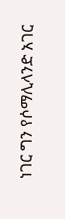ነገር ግን የሶማሊላንድ አገር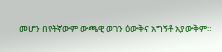መሆን በየትኛውም ውጫዊ ወገን ዕውቅና አግኝቶ አያውቅም።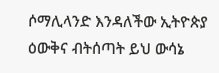ሶማሊላንድ እንዳለችው ኢትዮጵያ ዕውቅና ብትሰጣት ይህ ውሳኔ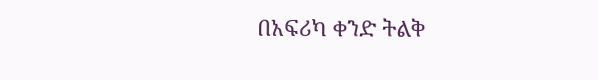በአፍሪካ ቀንድ ትልቅ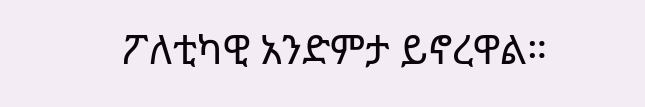ፖለቲካዊ አንድምታ ይኖረዋል።